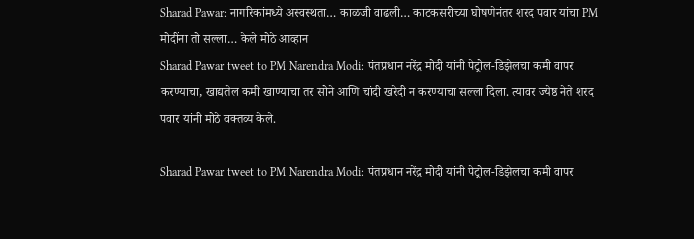Sharad Pawar: नागरिकांमध्ये अस्वस्थता… काळजी वाढली… काटकसरीच्या घोषणेनंतर शरद पवार यांचा PM मोदींना तो सल्ला… केले मोठे आव्हान
Sharad Pawar tweet to PM Narendra Modi: पंतप्रधान नरेंद्र मोदी यांनी पेट्रोल-डिझेलचा कमी वापर करण्याचा, खाद्यतेल कमी खाण्याचा तर सोने आणि चांदी खरेदी न करण्याचा सल्ला दिला. त्यावर ज्येष्ठ नेते शरद पवार यांनी मोठे वक्तव्य केले.

Sharad Pawar tweet to PM Narendra Modi: पंतप्रधान नरेंद्र मोदी यांनी पेट्रोल-डिझेलचा कमी वापर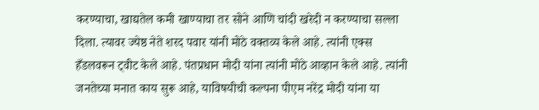करण्याचा, खाद्यतेल कमी खाण्याचा तर सोने आणि चांदी खरेदी न करण्याचा सल्ला दिला. त्यावर ज्येष्ठ नेते शरद पवार यांनी मोठे वक्तव्य केले आहे. त्यांनी एक्स हँडलवरून ट्वीट केले आहे. पंतप्रधान मोदी यांना त्यांनी मोठे आव्हान केले आहे. त्यांनी जनतेच्या मनात काय सुरू आहे, याविषयीची कल्पना पीएम नरेंद्र मोदी यांना या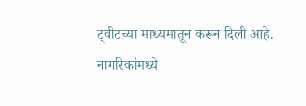ट्वीटच्या माध्यमातून करून दिली आहे.
नागरिकांमध्ये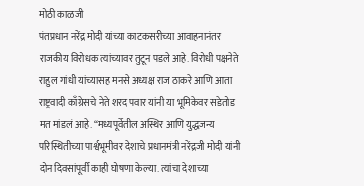मोठी काळजी
पंतप्रधान नरेंद्र मोदी यांच्या काटकसरीच्या आवाहनानंतर राजकीय विरोधक त्यांच्यावर तुटून पडले आहे. विरोधी पक्षनेते राहुल गांधी यांच्यासह मनसे अध्यक्ष राज ठाकरे आणि आता राष्ट्रवादी काँग्रेसचे नेते शरद पवार यांनी या भूमिकेवर सडेतोड मत मांडलं आहे. “मध्यपूर्वेतील अस्थिर आणि युद्धजन्य परिस्थितीच्या पार्श्वभूमीवर देशाचे प्रधानमंत्री नरेंद्रजी मोदी यांनी दोन दिवसांपूर्वी काही घोषणा केल्या. त्यांचा देशाच्या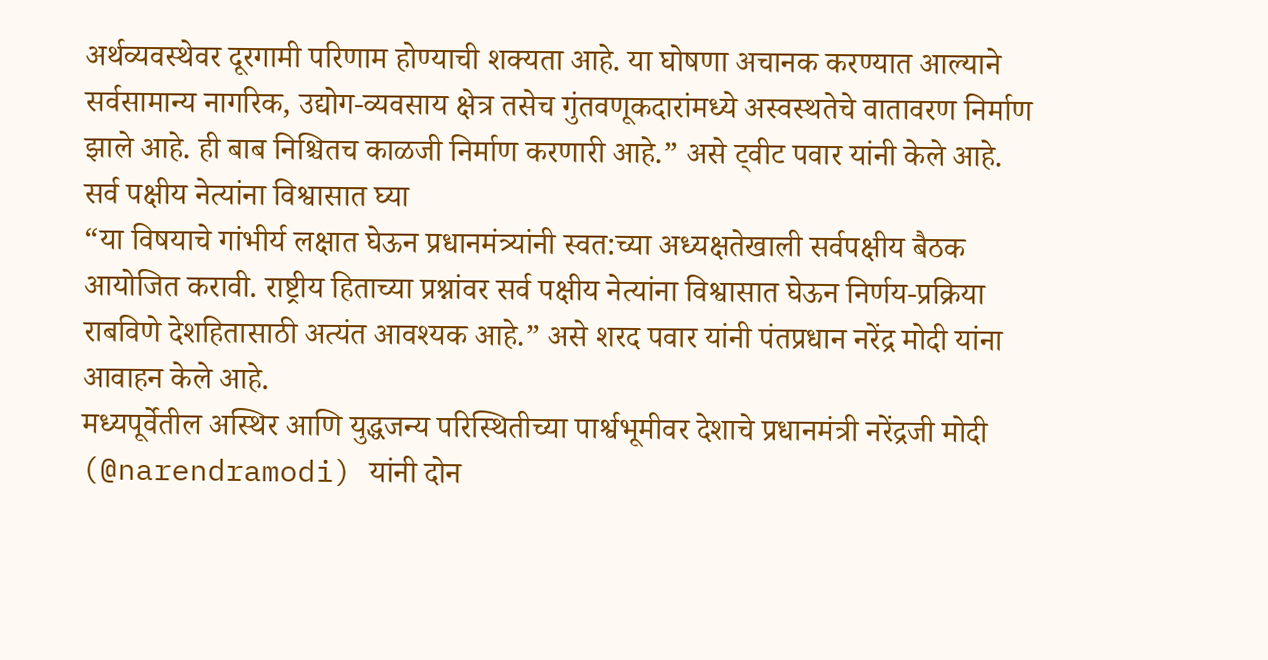अर्थव्यवस्थेवर दूरगामी परिणाम होण्याची शक्यता आहे. या घोषणा अचानक करण्यात आल्याने सर्वसामान्य नागरिक, उद्योग-व्यवसाय क्षेत्र तसेच गुंतवणूकदारांमध्ये अस्वस्थतेचे वातावरण निर्माण झाले आहे. ही बाब निश्चितच काळजी निर्माण करणारी आहे.” असे ट्वीट पवार यांनी केले आहे.
सर्व पक्षीय नेत्यांना विश्वासात घ्या
“या विषयाचे गांभीर्य लक्षात घेऊन प्रधानमंत्र्यांनी स्वत:च्या अध्यक्षतेखाली सर्वपक्षीय बैठक आयोजित करावी. राष्ट्रीय हिताच्या प्रश्नांवर सर्व पक्षीय नेत्यांना विश्वासात घेऊन निर्णय-प्रक्रिया राबविणे देशहितासाठी अत्यंत आवश्यक आहे.” असे शरद पवार यांनी पंतप्रधान नरेंद्र मोदी यांना आवाहन केले आहे.
मध्यपूर्वेतील अस्थिर आणि युद्धजन्य परिस्थितीच्या पार्श्वभूमीवर देशाचे प्रधानमंत्री नरेंद्रजी मोदी (@narendramodi) यांनी दोन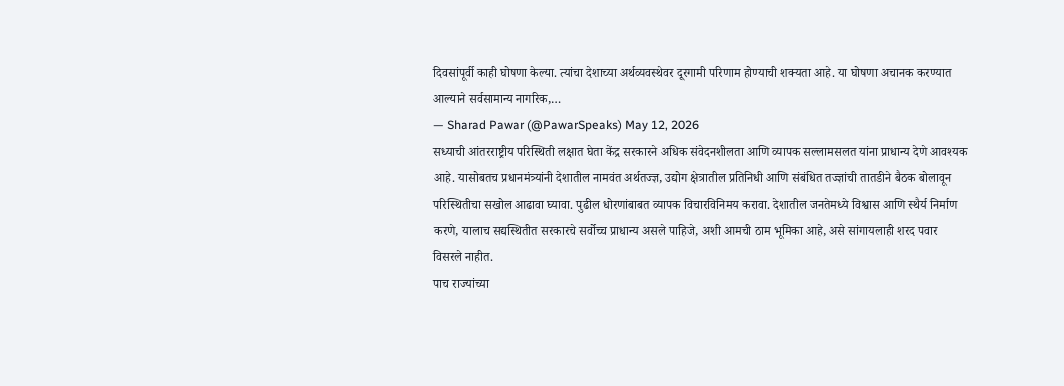दिवसांपूर्वी काही घोषणा केल्या. त्यांचा देशाच्या अर्थव्यवस्थेवर दूरगामी परिणाम होण्याची शक्यता आहे. या घोषणा अचानक करण्यात आल्याने सर्वसामान्य नागरिक,…
— Sharad Pawar (@PawarSpeaks) May 12, 2026
सध्याची आंतरराष्ट्रीय परिस्थिती लक्षात घेता केंद्र सरकारने अधिक संवेदनशीलता आणि व्यापक सल्लामसलत यांना प्राधान्य देणे आवश्यक आहे. यासोबतच प्रधानमंत्र्यांनी देशातील नामवंत अर्थतज्ज्ञ, उद्योग क्षेत्रातील प्रतिनिधी आणि संबंधित तज्ज्ञांची तातडीने बैठक बोलावून परिस्थितीचा सखोल आढावा घ्यावा. पुढील धोरणांबाबत व्यापक विचारविनिमय करावा. देशातील जनतेमध्ये विश्वास आणि स्थैर्य निर्माण करणे, यालाच सद्यस्थितीत सरकारचे सर्वोच्च प्राधान्य असले पाहिजे, अशी आमची ठाम भूमिका आहे, असे सांगायलाही शरद पवार विसरले नाहीत.
पाच राज्यांच्या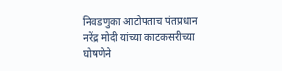निवडणुका आटोपताच पंतप्रधान नरेंद्र मोदी यांच्या काटकसरीच्या घोषणेने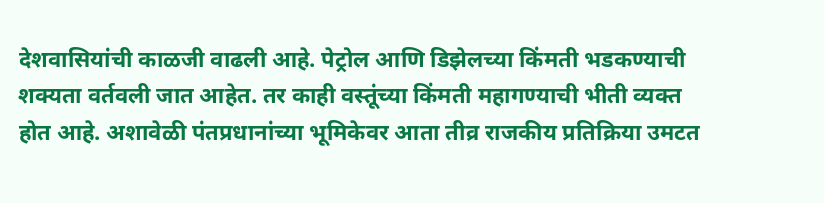देशवासियांची काळजी वाढली आहे. पेट्रोल आणि डिझेलच्या किंमती भडकण्याची शक्यता वर्तवली जात आहेत. तर काही वस्तूंच्या किंमती महागण्याची भीती व्यक्त होत आहे. अशावेळी पंतप्रधानांच्या भूमिकेवर आता तीव्र राजकीय प्रतिक्रिया उमटत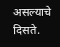असल्याचे दिसते.